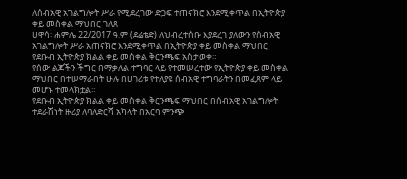ለሰብአዊ አገልግሎት ሥራ የሚደረገው ድጋፍ ተጠናክሮ እንደሚቀጥል በኢትዮጵያ ቀይ መስቀል ማህበር ገለጸ
ሀዋሳ፡ ሐምሌ 22/2017 ዓ.ም (ደሬቴድ) ለህብረተሰቡ እያደረገ ያለውን የሰብአዊ አገልግሎት ሥራ አጠናክሮ እንደሚቀጥል በኢትዮጵያ ቀይ መስቀል ማህበር የደቡብ ኢትዮጵያ ክልል ቀይ መስቀል ቅርንጫፍ አስታወቀ።
የሰው ልጆችን ችግር በማቃለል ተግባር ላይ የተመሠረተው የኢትዮጵያ ቀይ መስቀል ማህበር በተሠማራበት ሁሉ በሀገሪቱ የተለያዩ ሰብአዊ ተግባራትን በመፈጸም ላይ መሆኑ ተመላክቷል።
የደቡብ ኢትዮጵያ ክልል ቀይ መስቀል ቅርንጫፍ ማህበር በሰብአዊ አገልግሎት ተደራሽነት ዙሪያ ለባለድርሻ አካላት በአርባ ምንጭ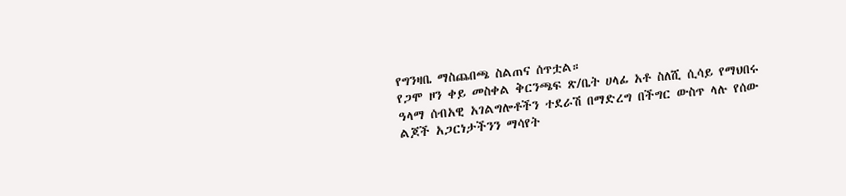የግንዛቤ ማስጨበጫ ስልጠና ሰጥቷል።
የጋሞ ዞን ቀይ መስቀል ቅርንጫፍ ጽ/ቤት ሀላፊ አቶ ስለሺ ሲሳይ የማህበሩ ዓላማ ሰብአዊ አገልግሎቶችን ተደራሽ በማድረግ በችግር ውስጥ ላሉ የሰው ልጆች አጋርነታችንን ማሳየት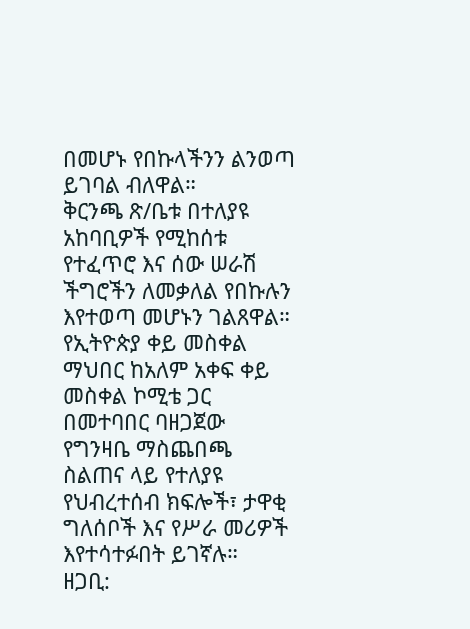በመሆኑ የበኩላችንን ልንወጣ ይገባል ብለዋል።
ቅርንጫ ጽ/ቤቱ በተለያዩ አከባቢዎች የሚከሰቱ የተፈጥሮ እና ሰው ሠራሽ ችግሮችን ለመቃለል የበኩሉን እየተወጣ መሆኑን ገልጸዋል።
የኢትዮጵያ ቀይ መስቀል ማህበር ከአለም አቀፍ ቀይ መስቀል ኮሚቴ ጋር በመተባበር ባዘጋጀው የግንዛቤ ማስጨበጫ ስልጠና ላይ የተለያዩ የህብረተሰብ ክፍሎች፣ ታዋቂ ግለሰቦች እና የሥራ መሪዎች እየተሳተፉበት ይገኛሉ።
ዘጋቢ: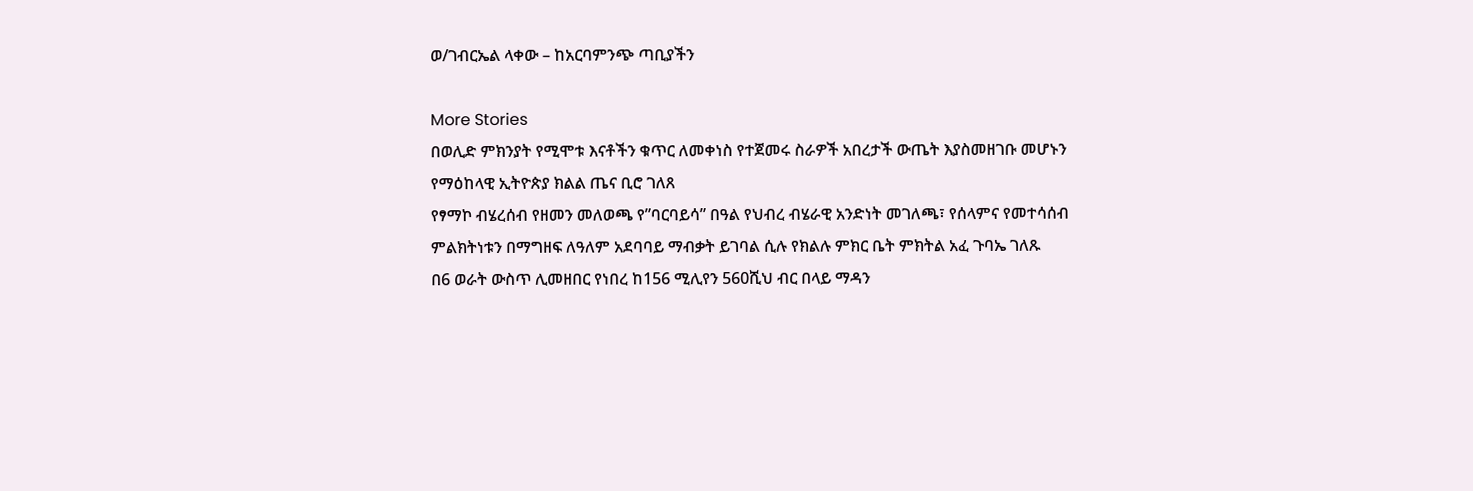ወ/ገብርኤል ላቀው – ከአርባምንጭ ጣቢያችን

More Stories
በወሊድ ምክንያት የሚሞቱ እናቶችን ቁጥር ለመቀነስ የተጀመሩ ስራዎች አበረታች ውጤት እያስመዘገቡ መሆኑን የማዕከላዊ ኢትዮጵያ ክልል ጤና ቢሮ ገለጸ
የፃማኮ ብሄረሰብ የዘመን መለወጫ የ”ባርባይሳ” በዓል የህብረ ብሄራዊ አንድነት መገለጫ፣ የሰላምና የመተሳሰብ ምልክትነቱን በማግዘፍ ለዓለም አደባባይ ማብቃት ይገባል ሲሉ የክልሉ ምክር ቤት ምክትል አፈ ጉባኤ ገለጹ
በ6 ወራት ውስጥ ሊመዘበር የነበረ ከ156 ሚሊየን 560ሺህ ብር በላይ ማዳን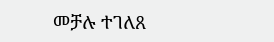መቻሉ ተገለጸ